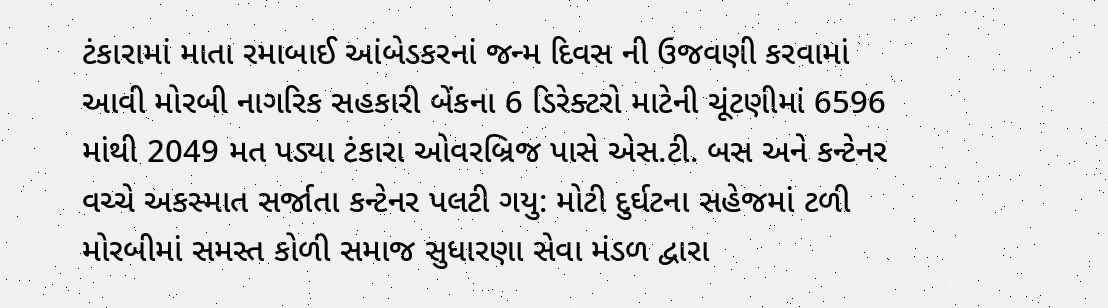ટંકારામાં માતા રમાબાઈ આંબેડકરનાં જન્મ દિવસ ની ઉજવણી કરવામાં આવી મોરબી નાગરિક સહકારી બેંકના 6 ડિરેક્ટરો માટેની ચૂંટણીમાં 6596 માંથી 2049 મત પડ્યા ટંકારા ઓવરબ્રિજ પાસે એસ.ટી. બસ અને કન્ટેનર વચ્ચે અકસ્માત સર્જાતા કન્ટેનર પલટી ગયુ: મોટી દુર્ઘટના સહેજમાં ટળી મોરબીમાં સમસ્ત કોળી સમાજ સુધારણા સેવા મંડળ દ્વારા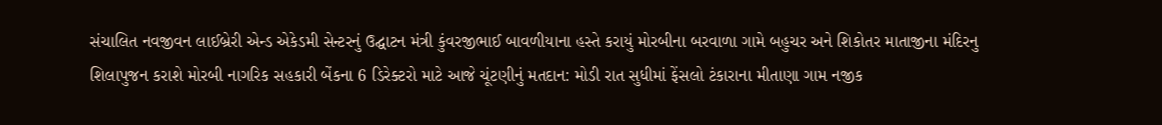સંચાલિત નવજીવન લાઈબ્રેરી એન્ડ એકેડમી સેન્ટરનું ઉદ્ઘાટન મંત્રી કુંવરજીભાઈ બાવળીયાના હસ્તે કરાયું મોરબીના બરવાળા ગામે બહુચર અને શિકોતર માતાજીના મંદિરનુ શિલાપુજન કરાશે મોરબી નાગરિક સહકારી બેંકના 6 ડિરેક્ટરો માટે આજે ચૂંટણીનું મતદાન: મોડી રાત સુધીમાં ફેંસલો ટંકારાના મીતાણા ગામ નજીક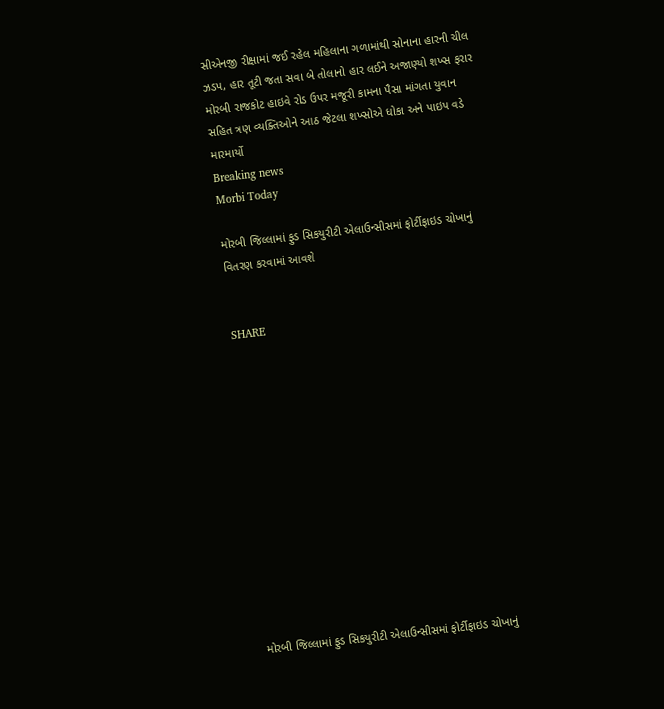સીએનજી રીક્ષામાં જઈ રહેલ મહિલાના ગળામાંથી સોનાના હારની ચીલ ઝડપ, હાર તૂટી જતા સવા બે તોલાનો હાર લઈને અજાણ્યો શખ્સ ફરાર મોરબી રાજકોટ હાઇવે રોડ ઉપર મજૂરી કામના પૈસા માંગતા યુવાન સહિત ત્રણ વ્યક્તિઓને આઠ જેટલા શખ્સોએ ધોકા અને પાઇપ વડે મારમાર્યો
Breaking news
Morbi Today

મોરબી જિલ્‍લામાં ફુડ સિકયુરીટી એલાઉન્સીસમાં ફોર્ટીફાઇડ ચોખાનું વિતરણ કરવામાં આવશે


SHARE













મોરબી જિલ્‍લામાં ફુડ સિકયુરીટી એલાઉન્સીસમાં ફોર્ટીફાઇડ ચોખાનું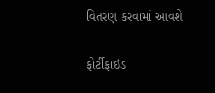વિતરણ કરવામાં આવશે

ફોર્ટીફાઇડ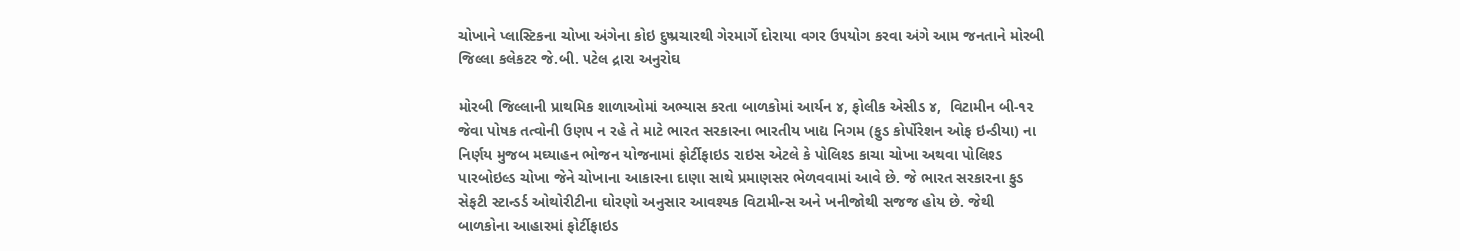ચોખાને પ્લાસ્ટિકના ચોખા અંગેના કોઇ દુષ્પ્રચારથી ગેરમાર્ગે દોરાયા વગર ઉ૫યોગ કરવા અંગે આમ જનતાને મોરબી જિલ્લા કલેકટર જે.બી. ૫ટેલ દ્રારા અનુરોઘ

મોરબી જિલ્લાની પ્રાથમિક શાળાઓમાં અભ્યાસ કરતા બાળકોમાં આર્યન ૪, ફોલીક એસીડ ૪,  વિટામીન બી-૧૨ જેવા પોષક તત્વોની ઉણ૫ ન રહે તે માટે ભારત સરકારના ભારતીય ખાદ્ય નિગમ (ફુડ કોર્પોરેશન ઓફ ઇન્ડીયા) ના નિર્ણય મુજબ મઘ્યાહન ભોજન યોજનામાં ફોર્ટીફાઇડ રાઇસ એટલે કે પોલિશ્ડ કાચા ચોખા અથવા પોલિશ્ડ પારબોઇલ્ડ ચોખા જેને ચોખાના આકારના દાણા સાથે પ્રમાણસર ભેળવવામાં આવે છે. જે ભારત સરકારના ફુડ સેફટી સ્ટાન્ડર્ડ ઓથોરીટીના ઘોરણો અનુસાર આવશ્યક વિટામીન્સ અને ખનીજોથી સજજ હોય છે. જેથી બાળકોના આહારમાં ફોર્ટીફાઇડ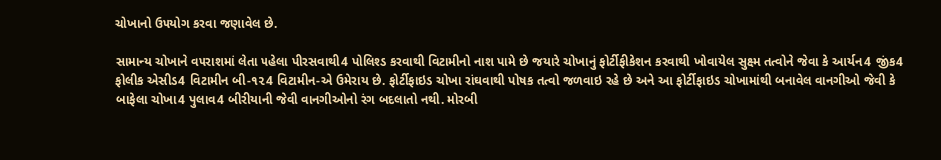ચોખાનો ઉ૫યોગ કરવા જણાવેલ છે.

સામાન્ય ચોખાને વ૫રાશમાં લેતા ૫હેલા પીરસવાથી4 પોલિશ્ડ કરવાથી વિટામીનો નાશ પામે છે જયારે ચોખાનું ફોર્ટીફીકેશન કરવાથી ખોવાયેલ સુક્ષ્મ તત્વોને જેવા કે આર્યન4 જીંક4 ફોલીક એસીડ4 વિટામીન બી-૧૨4 વિટામીન-એ ઉમેરાય છે. ફોર્ટીફાઇડ ચોખા રાંઘવાથી પોષક તત્વો જળવાઇ રહે છે અને આ ફોર્ટીફાઇડ ચોખામાંથી બનાવેલ વાનગીઓ જેવી કે બાફેલા ચોખા4 પુલાવ4 બીરીયાની જેવી વાનગીઓનો રંગ બદલાતો નથી. મોરબી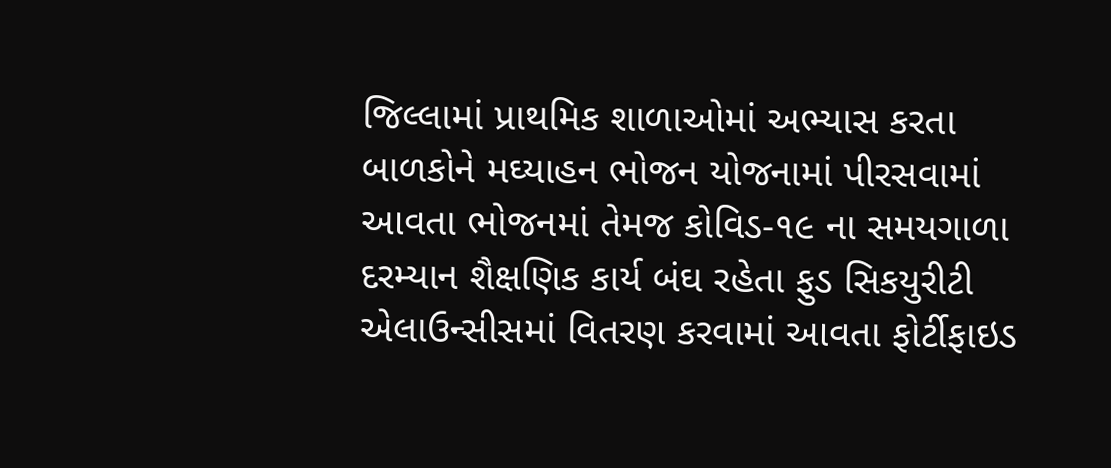જિલ્લામાં પ્રાથમિક શાળાઓમાં અભ્યાસ કરતા બાળકોને મઘ્યાહન ભોજન યોજનામાં પીરસવામાં આવતા ભોજનમાં તેમજ કોવિડ-૧૯ ના સમયગાળા દરમ્યાન શૈક્ષણિક કાર્ય બંઘ રહેતા ફુડ સિકયુરીટી એલાઉન્સીસમાં વિતરણ કરવામાં આવતા ફોર્ટીફાઇડ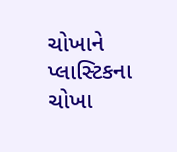ચોખાને પ્લાસ્ટિકના ચોખા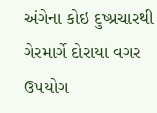અંગેના કોઇ દુષ્પ્રચારથી ગેરમાર્ગે દોરાયા વગર ઉ૫યોગ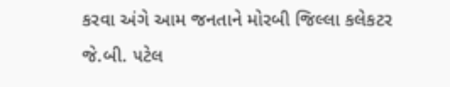કરવા અંગે આમ જનતાને મોરબી જિલ્લા કલેકટર જે.બી. ૫ટેલ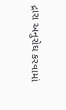દ્રારા અનુરોઘ કરવામાં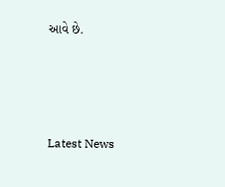આવે છે.






Latest News